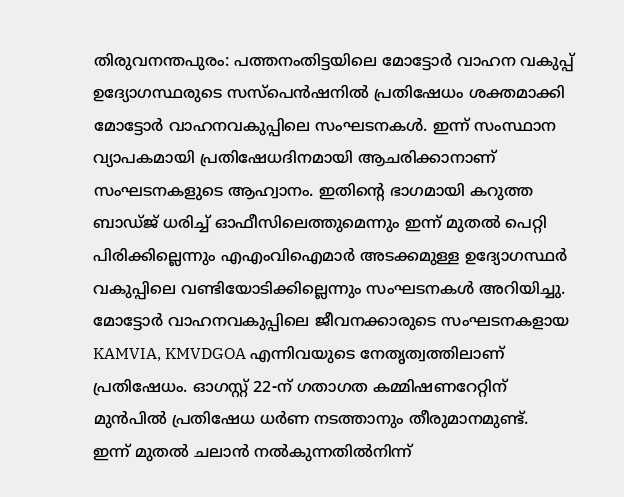തിരുവനന്തപുരം: പത്തനംതിട്ടയിലെ മോട്ടോർ വാഹന വകുപ്പ് ഉദ്യോഗസ്ഥരുടെ സസ്പെൻഷനിൽ പ്രതിഷേധം ശക്തമാക്കി മോട്ടോർ വാഹനവകുപ്പിലെ സംഘടനകൾ. ഇന്ന് സംസ്ഥാന വ്യാപകമായി പ്രതിഷേധദിനമായി ആചരിക്കാനാണ് സംഘടനകളുടെ ആഹ്വാനം. ഇതിന്റെ ഭാഗമായി കറുത്ത ബാഡ്ജ് ധരിച്ച് ഓഫീസിലെത്തുമെന്നും ഇന്ന് മുതൽ പെറ്റി പിരിക്കില്ലെന്നും എഎംവിഐമാർ അടക്കമുള്ള ഉദ്യോഗസ്ഥർ വകുപ്പിലെ വണ്ടിയോടിക്കില്ലെന്നും സംഘടനകൾ അറിയിച്ചു. മോട്ടോർ വാഹനവകുപ്പിലെ ജീവനക്കാരുടെ സംഘടനകളായ KAMVIA, KMVDGOA എന്നിവയുടെ നേതൃത്വത്തിലാണ് പ്രതിഷേധം. ഓഗസ്റ്റ് 22-ന് ഗതാഗത കമ്മിഷണറേറ്റിന് മുൻപിൽ പ്രതിഷേധ ധർണ നടത്താനും തീരുമാനമുണ്ട്.
ഇന്ന് മുതൽ ചലാൻ നൽകുന്നതിൽനിന്ന്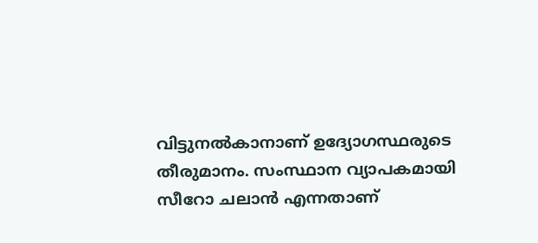വിട്ടുനൽകാനാണ് ഉദ്യോഗസ്ഥരുടെ തീരുമാനം. സംസ്ഥാന വ്യാപകമായി സീറോ ചലാൻ എന്നതാണ്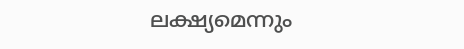ലക്ഷ്യമെന്നും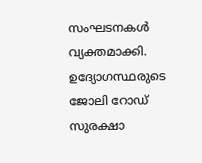സംഘടനകൾ വ്യക്തമാക്കി. ഉദ്യോഗസ്ഥരുടെ ജോലി റോഡ് സുരക്ഷാ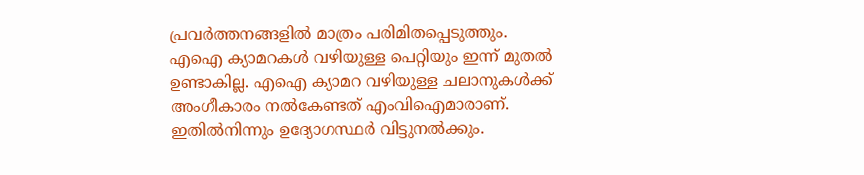പ്രവർത്തനങ്ങളിൽ മാത്രം പരിമിതപ്പെടുത്തും. എഐ ക്യാമറകൾ വഴിയുള്ള പെറ്റിയും ഇന്ന് മുതൽ ഉണ്ടാകില്ല. എഐ ക്യാമറ വഴിയുള്ള ചലാനുകൾക്ക് അംഗീകാരം നൽകേണ്ടത് എംവിഐമാരാണ്. ഇതിൽനിന്നും ഉദ്യോഗസ്ഥർ വിട്ടുനൽക്കും.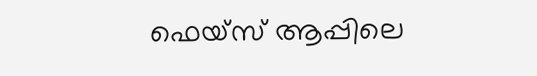ഫെയ്സ് ആപ്പിലെ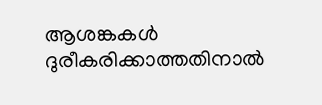ആശങ്കകൾ ദുരീകരിക്കാത്തതിനാൽ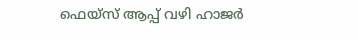ഫെയ്സ് ആപ്പ് വഴി ഹാജർ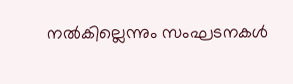നൽകില്ലെന്നും സംഘടനകൾ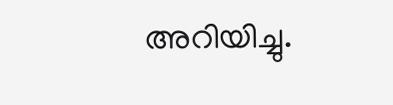അറിയിച്ചു.